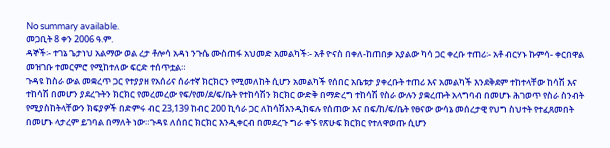No summary available.
መጋቢት 8 ቀን 2006 ዓ.ም.
ዳኞች፡- ተገኔ ጌታነህ አልማው ወል ረታ ቶሎሳ አዳነ ንጉሴ ሙስጠፋ አህመድ አመልካች፡- አቶ ዮናስ በቀለ-ከጠበቃ አያልው ካሳ ጋር ቀረቡ ተጠሪ፡- አቶ ብርሃኑ ኩምሳ- ቀርበዋል መዝገቡ ተመርምሮ የሚከተለው ፍርድ ተሰጥቷል።
ጉዳዩ ከስራ ውል መቋረጥ ጋር የተያያዘ የአሰሪና ሰራተኛ ክርክርን የሚመለከት ሲሆን አመልካች የሰበር አቤቱታ ያቀረቡት ተጠሪ እና አመልካች እንደቅደም ተከተላቸው ከሳሽ እና ተከሳሽ በመሆን ያደረጉትን ክርክር የመረመረው የፍ/የመ/ደ/ፍ/ቤት የተከሳሽን ክርክር ውድቅ በማድረግ ተከሳሽ የስራ ውሉን ያቋረጡት አላግባብ በመሆኑ ሕገወጥ የስራ ስንብት የሚያስከትላቸውን ክፍያዎች በድምሩ ብር 23,139 ከብር 200 ኪሳራ ጋር ለከሳሽእንዲከፍሉ የሰጠው እና በፍ/ከ/ፍ/ቤት የፀናው ውሳኔ መሰረታዊ የህግ ስህተት የተፈጸመበት በመሆኑ ላታረም ይገባል በማለት ነው።ጉዳዩ ለሰበር ክርክር እንዲቀርብ በመደረጉ ግራ ቀኙ የጽሁፍ ክርክር የተለዋወጡ ሲሆን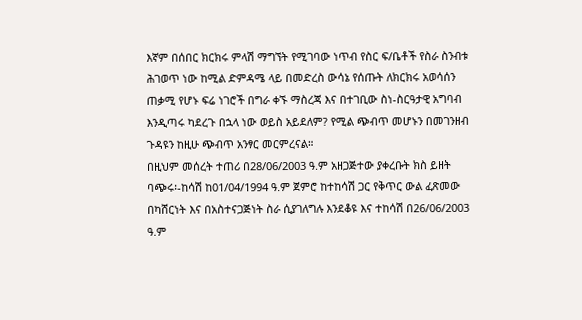እኛም በሰበር ክርክሩ ምላሽ ማግኘት የሚገባው ነጥብ የስር ፍ/ቤቶች የስራ ስንብቱ ሕገወጥ ነው ከሚል ድምዳሜ ላይ በመድረስ ውሳኔ የሰጡት ለክርክሩ አወሳሰን ጠቃሚ የሆኑ ፍሬ ነገሮች በግራ ቀኙ ማስረጃ እና በተገቢው ስነ-ስርዓታዊ አግባብ እንዲጣሩ ካደረጉ በኋላ ነው ወይስ አይደለም? የሚል ጭብጥ መሆኑን በመገንዘብ ጉዳዩን ከዚሁ ጭብጥ አንፃር መርምረናል።
በዚህም መሰረት ተጠሪ በ28/06/2003 ዓ.ም አዘጋጅተው ያቀረቡት ክስ ይዘት ባጭሩ፡-ከሳሽ ከ01/04/1994 ዓ.ም ጀምሮ ከተከሳሽ ጋር የቅጥር ውል ፈጽመው በካሸርነት እና በአስተናጋጅነት ስራ ሲያገለግሉ እንደቆዩ እና ተከሳሽ በ26/06/2003 ዓ.ም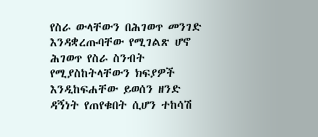የስራ ውላቸውን በሕገወጥ መንገድ እንዳቋረጡባቸው የሚገልጽ ሆኖ ሕገወጥ የስራ ስንብት የሚያስከትላቸውን ክፍያዎች እንዲከፍሐቸው ይወሰን ዘንድ ዳኝነት የጠየቁበት ሲሆን ተከሳሽ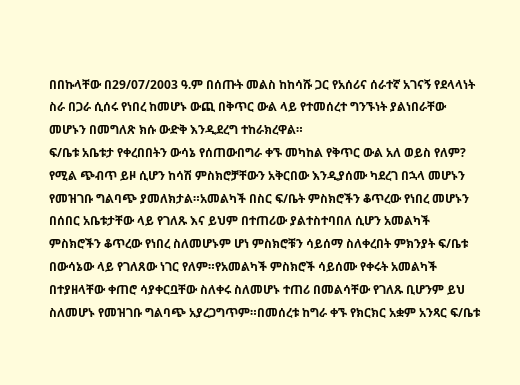በበኩላቸው በ29/07/2003 ዓ.ም በሰጡት መልስ ከከሳሹ ጋር የአሰሪና ሰራተኛ አገናኝ የደላላነት ስራ በጋራ ሲሰሩ የነበረ ከመሆኑ ውጪ በቅጥር ውል ላይ የተመሰረተ ግንኙነት ያልነበራቸው መሆኑን በመግለጽ ክሱ ውድቅ እንዲደረግ ተከራክረዋል።
ፍ/ቤቱ አቤቱታ የቀረበበትን ውሳኔ የሰጠውበግራ ቀኙ መካከል የቅጥር ውል አለ ወይስ የለም?
የሚል ጭብጥ ይዞ ሲሆን ከሳሽ ምስክሮቻቸውን አቅርበው እንዲያሰሙ ካደረገ በኋላ መሆኑን የመዝገቡ ግልባጭ ያመለክታል።አመልካች በስር ፍ/ቤት ምስክሮችን ቆጥረው የነበረ መሆኑን በሰበር አቤቱታቸው ላይ የገለጹ እና ይህም በተጠሪው ያልተስተባበለ ሲሆን አመልካች ምስክሮችን ቆጥረው የነበረ ስለመሆኑም ሆነ ምስክሮቹን ሳይሰማ ስለቀረበት ምክንያት ፍ/ቤቱ በውሳኔው ላይ የገለጸው ነገር የለም።የአመልካች ምስክሮች ሳይሰሙ የቀሩት አመልካች በተያዘላቸው ቀጠሮ ሳያቀርቧቸው ስለቀሩ ስለመሆኑ ተጠሪ በመልሳቸው የገለጹ ቢሆንም ይህ ስለመሆኑ የመዝገቡ ግልባጭ አያረጋግጥም።በመሰረቱ ከግራ ቀኙ የክርክር አቋም አንጻር ፍ/ቤቱ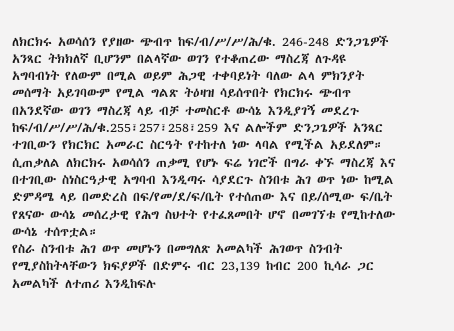ለክርክሩ አወሳሰን የያዘው ጭብጥ ከፍ/ብ/ሥ/ሥ/ሕ/ቁ. 246-248 ድንጋጌዎች አንጻር ትክክለኛ ቢሆንም በልላኛው ወገን የተቆጠረው ማስረጃ ለጉዳዩ አግባብነት የለውም በሚል ወይም ሕጋዊ ተቀባይነት ባለው ልላ ምክንያት መሰማት አይገባውም የሚል ግልጽ ትዕዛዝ ሳይሰጥበት የክርክሩ ጭብጥ በአንደኛው ወገን ማስረጃ ላይ ብቻ ተመስርቶ ውሳኔ እንዲያገኝ መደረጉ ከፍ/ብ/ሥ/ሥ/ሕ/ቁ.255፣257፣258፣259 እና ልሎችም ድንጋጌዎች አንጻር ተገቢውን የክርክር አመራር ስርዓት የተከተለ ነው ላባል የሚችል አይደለም።
ሲጠቃለል ለክርክሩ አወሳሰን ጠቃሚ የሆኑ ፍሬ ነገሮች በግራ ቀኙ ማስረጃ እና በተገቢው ስነስርዓታዊ አግባብ እንዲጣሩ ሳያደርጉ ስንበቱ ሕገ ወጥ ነው ከሚል ድምዳሜ ላይ በመድረስ በፍ/የመ/ደ/ፍ/ቤት የተሰጠው እና በይ/ሰሚው ፍ/ቤት የጸናው ውሳኔ መሰረታዊ የሕግ ስህተት የተፈጸመበት ሆኖ በመገኘቱ የሚከተለው ውሳኔ ተሰጥቷል።
የስራ ስንብቱ ሕገ ወጥ መሆኑን በመግለጽ አመልካች ሕገወጥ ስንብት የሚያስከትላቸውን ክፍያዎች በድምሩ ብር 23,139 ከብር 200 ኪሳራ ጋር አመልካች ለተጠሪ እንዲከፍሉ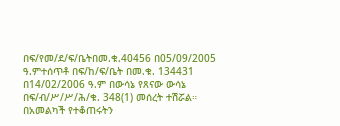በፍ/የመ/ደ/ፍ/ቤትበመ.ቁ.40456 በ05/09/2005 ዓ.ምተሰጥቶ በፍ/ከ/ፍ/ቤት በመ.ቁ. 134431 በ14/02/2006 ዓ.ም በውሳኔ የጸናው ውሳኔ በፍ/ብ/ሥ/ሥ/ሕ/ቁ. 348(1) መሰረት ተሽሯል።
በአመልካች የተቆጠሩትን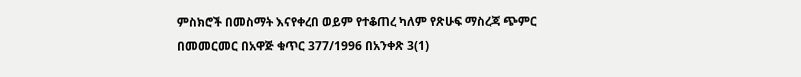ምስክሮች በመስማት እናየቀረበ ወይም የተቆጠረ ካለም የጽሁፍ ማስረጃ ጭምር በመመርመር በአዋጅ ቁጥር 377/1996 በአንቀጽ 3(1)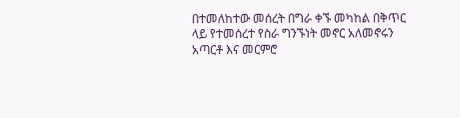በተመለከተው መሰረት በግራ ቀኙ መካከል በቅጥር ላይ የተመሰረተ የስራ ግንኙነት መኖር አለመኖሩን አጣርቶ እና መርምሮ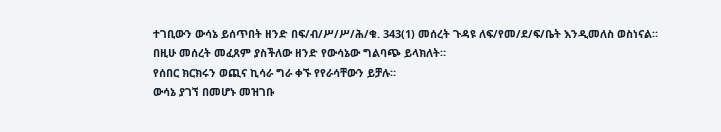ተገቢውን ውሳኔ ይሰጥበት ዘንድ በፍ/ብ/ሥ/ሥ/ሕ/ቁ. 343(1) መሰረት ጉዳዩ ለፍ/የመ/ደ/ፍ/ቤት እንዲመለስ ወስነናል።
በዚሁ መሰረት መፈጸም ያስችለው ዘንድ የውሳኔው ግልባጭ ይላክለት።
የሰበር ክርክሩን ወጪና ኪሳራ ግራ ቀኙ የየራሳቸውን ይቻሉ።
ውሳኔ ያገኘ በመሆኑ መዝገቡ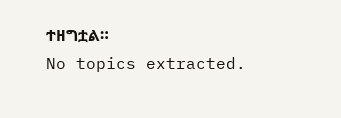ተዘግቷል።
No topics extracted.